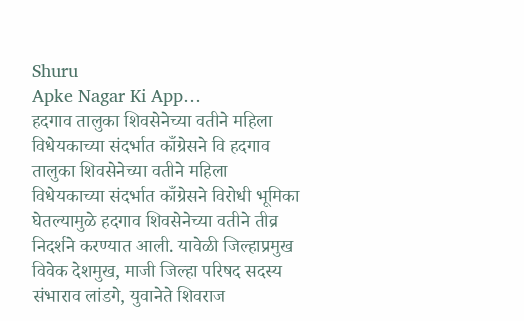Shuru
Apke Nagar Ki App…
हदगाव तालुका शिवसेनेच्या वतीने महिला विधेयकाच्या संदर्भात काँग्रेसने वि हदगाव तालुका शिवसेनेच्या वतीने महिला विधेयकाच्या संदर्भात काँग्रेसने विरोधी भूमिका घेतल्यामुळे हदगाव शिवसेनेच्या वतीने तीव्र निदर्शने करण्यात आली. यावेळी जिल्हाप्रमुख विवेक देशमुख, माजी जिल्हा परिषद सदस्य संभाराव लांडगे, युवानेते शिवराज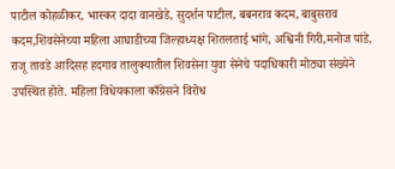पाटील कोहळीकर, भास्कर दादा वानखेडे, सुदर्शन पाटील, बबनराव कदम, बाबुसराव कदम,शिवसेनेच्या महिला आघाडीच्या जिल्हाध्यक्ष शितलताई भांगे, अश्विनी गिरी,मनोज पांडे, राजू तावडे आदिसह हदगाव तालुक्यातील शिवसेना युवा सेनेचे पदाधिकारी मोठ्या संख्येने उपस्थित होते. महिला विधेयकाला काँग्रेसने विरोध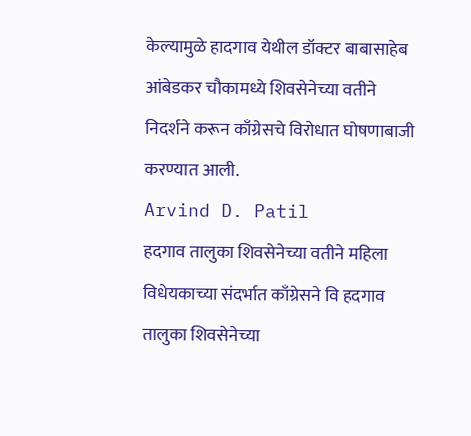केल्यामुळे हादगाव येथील डॉक्टर बाबासाहेब आंबेडकर चौकामध्ये शिवसेनेच्या वतीने निदर्शने करून काँग्रेसचे विरोधात घोषणाबाजी करण्यात आली.
Arvind D. Patil
हदगाव तालुका शिवसेनेच्या वतीने महिला विधेयकाच्या संदर्भात काँग्रेसने वि हदगाव तालुका शिवसेनेच्या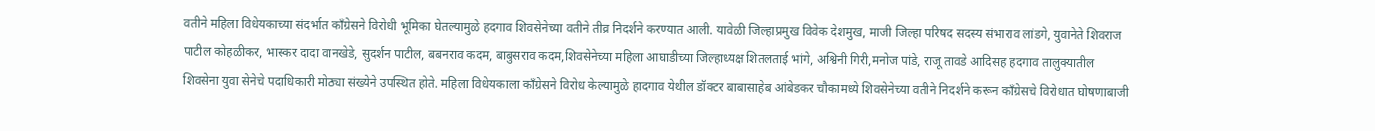वतीने महिला विधेयकाच्या संदर्भात काँग्रेसने विरोधी भूमिका घेतल्यामुळे हदगाव शिवसेनेच्या वतीने तीव्र निदर्शने करण्यात आली. यावेळी जिल्हाप्रमुख विवेक देशमुख, माजी जिल्हा परिषद सदस्य संभाराव लांडगे, युवानेते शिवराज पाटील कोहळीकर, भास्कर दादा वानखेडे, सुदर्शन पाटील, बबनराव कदम, बाबुसराव कदम,शिवसेनेच्या महिला आघाडीच्या जिल्हाध्यक्ष शितलताई भांगे, अश्विनी गिरी,मनोज पांडे, राजू तावडे आदिसह हदगाव तालुक्यातील शिवसेना युवा सेनेचे पदाधिकारी मोठ्या संख्येने उपस्थित होते. महिला विधेयकाला काँग्रेसने विरोध केल्यामुळे हादगाव येथील डॉक्टर बाबासाहेब आंबेडकर चौकामध्ये शिवसेनेच्या वतीने निदर्शने करून काँग्रेसचे विरोधात घोषणाबाजी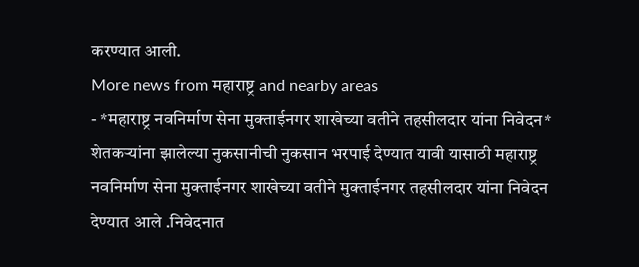करण्यात आली.
More news from महाराष्ट्र and nearby areas
- *महाराष्ट्र नवनिर्माण सेना मुक्ताईनगर शाखेच्या वतीने तहसीलदार यांना निवेदन* शेतकऱ्यांना झालेल्या नुकसानीची नुकसान भरपाई देण्यात यावी यासाठी महाराष्ट्र नवनिर्माण सेना मुक्ताईनगर शाखेच्या वतीने मुक्ताईनगर तहसीलदार यांना निवेदन देण्यात आले .निवेदनात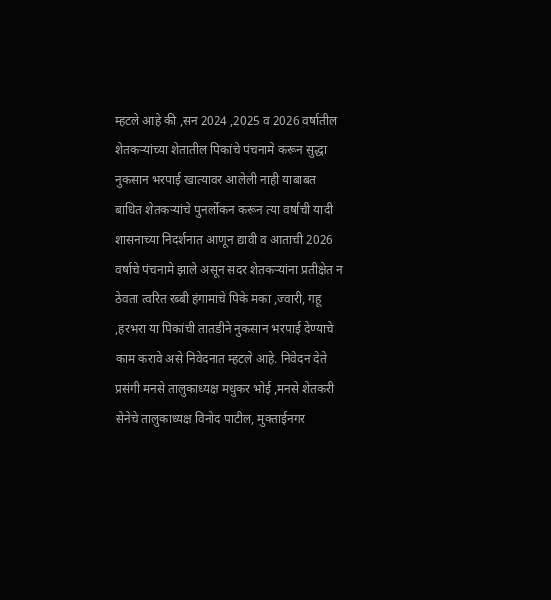म्हटले आहे की ,सन 2024 ,2025 व 2026 वर्षातील शेतकऱ्यांच्या शेतातील पिकांचे पंचनामे करून सुद्धा नुकसान भरपाई खात्यावर आलेली नाही याबाबत बाधित शेतकऱ्यांचे पुनर्लोकन करून त्या वर्षाची यादी शासनाच्या निदर्शनात आणून द्यावी व आताची 2026 वर्षाचे पंचनामे झाले असून सदर शेतकऱ्यांना प्रतीक्षेत न ठेवता त्वरित रब्बी हंगामाचे पिके मका ,ज्वारी, गहू ,हरभरा या पिकांची तातडीने नुकसान भरपाई देण्याचे काम करावे असे निवेदनात म्हटले आहे. निवेदन देते प्रसंगी मनसे तालुकाध्यक्ष मधुकर भोई ,मनसे शेतकरी सेनेचे तालुकाध्यक्ष विनोद पाटील, मुक्ताईनगर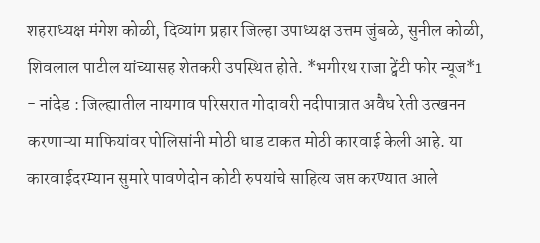शहराध्यक्ष मंगेश कोळी, दिव्यांग प्रहार जिल्हा उपाध्यक्ष उत्तम जुंबळे, सुनील कोळी, शिवलाल पाटील यांच्यासह शेतकरी उपस्थित होते. *भगीरथ राजा ट्वेंटी फोर न्यूज*1
- नांदेड : जिल्ह्यातील नायगाव परिसरात गोदावरी नदीपात्रात अवैध रेती उत्खनन करणाऱ्या माफियांवर पोलिसांनी मोठी धाड टाकत मोठी कारवाई केली आहे. या कारवाईदरम्यान सुमारे पावणेदोन कोटी रुपयांचे साहित्य जप्त करण्यात आले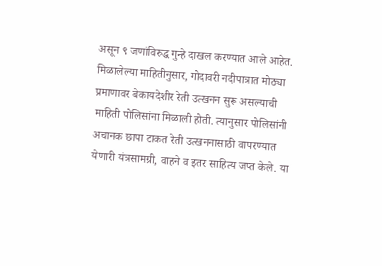असून ९ जणांविरुद्ध गुन्हे दाखल करण्यात आले आहेत. मिळालेल्या माहितीनुसार, गोदावरी नदीपात्रात मोठ्या प्रमाणावर बेकायदेशीर रेती उत्खनन सुरू असल्याची माहिती पोलिसांना मिळाली होती. त्यानुसार पोलिसांनी अचानक छापा टाकत रेती उत्खननासाठी वापरण्यात येणारी यंत्रसामग्री, वाहने व इतर साहित्य जप्त केले. या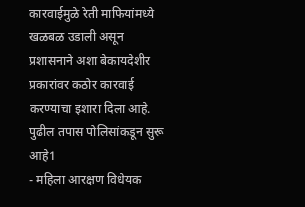कारवाईमुळे रेती माफियांमध्ये खळबळ उडाली असून प्रशासनाने अशा बेकायदेशीर प्रकारांवर कठोर कारवाई करण्याचा इशारा दिला आहे. पुढील तपास पोलिसांकडून सुरू आहे1
- महिला आरक्षण विधेयक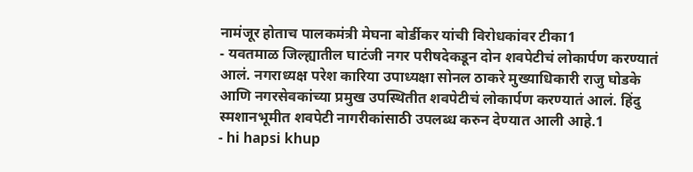नामंजूर होताच पालकमंत्री मेघना बोर्डीकर यांची विरोधकांवर टीका1
- यवतमाळ जिल्ह्यातील घाटंजी नगर परीषदेकडून दोन शवपेटीचं लोकार्पण करण्यातं आलं. नगराध्यक्ष परेश कारिया उपाध्यक्षा सोनल ठाकरे मुख्याधिकारी राजु घोडके आणि नगरसेवकांच्या प्रमुख उपस्थितीत शवपेटीचं लोकार्पण करण्यातं आलं. हिंदु स्मशानभूमीत शवपेटी नागरीकांसाठी उपलब्ध करुन देण्यात आली आहे.1
- hi hapsi khup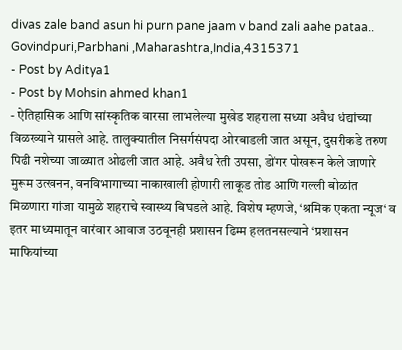divas zale band asun hi purn pane jaam v band zali aahe pataa.. Govindpuri,Parbhani ,Maharashtra,India,4315371
- Post by Aditya1
- Post by Mohsin ahmed khan1
- ऐतिहासिक आणि सांस्कृतिक वारसा लाभलेल्या मुखेड शहराला सध्या अवैध धंद्यांच्या विळख्याने ग्रासले आहे. तालुक्यातील निसर्गसंपदा ओरबाडली जात असून, दुसरीकडे तरुण पिढी नशेच्या जाळ्यात ओढली जात आहे. अवैध रेती उपसा, डोंगर पोखरून केले जाणारे मुरूम उत्खनन, वनविभागाच्या नाकाखाली होणारी लाकूड तोड आणि गल्ली बोळांत मिळणारा गांजा यामुळे शहराचे स्वास्थ्य बिघडले आहे. विशेष म्हणजे, ‘श्रमिक एकता न्यूज‘ व इतर माध्यमातून वारंवार आवाज उठवूनही प्रशासन ढिम्म हलतनसल्याने ‘प्रशासन माफियांच्या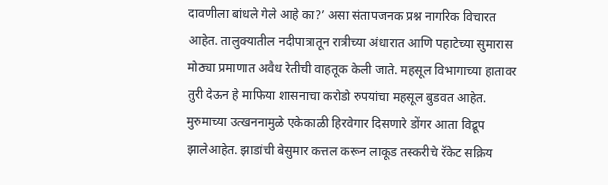दावणीला बांधले गेले आहे का?’ असा संतापजनक प्रश्न नागरिक विचारत आहेत. तालुक्यातील नदीपात्रातून रात्रीच्या अंधारात आणि पहाटेच्या सुमारास मोठ्या प्रमाणात अवैध रेतीची वाहतूक केली जाते. महसूल विभागाच्या हातावर तुरी देऊन हे माफिया शासनाचा करोडो रुपयांचा महसूल बुडवत आहेत. मुरुमाच्या उत्खननामुळे एकेकाळी हिरवेगार दिसणारे डोंगर आता विद्रूप झालेआहेत. झाडांची बेसुमार कत्तल करून लाकूड तस्करीचे रॅकेट सक्रिय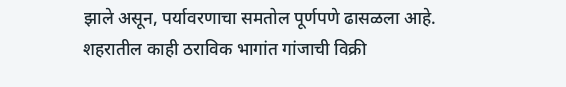झाले असून, पर्यावरणाचा समतोल पूर्णपणे ढासळला आहे. शहरातील काही ठराविक भागांत गांजाची विक्री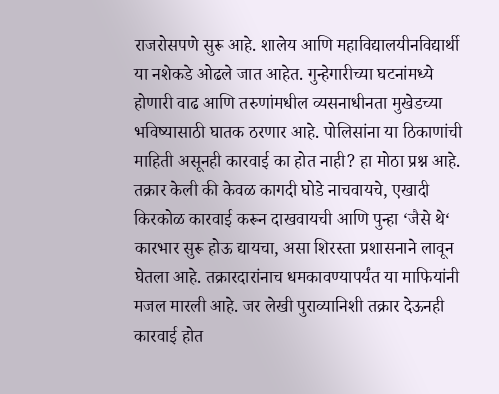राजरोसपणे सुरू आहे. शालेय आणि महाविद्यालयीनविद्यार्थी या नशेकडे ओढले जात आहेत. गुन्हेगारीच्या घटनांमध्ये होणारी वाढ आणि तरुणांमधील व्यसनाधीनता मुखेडच्या भविष्यासाठी घातक ठरणार आहे. पोलिसांना या ठिकाणांची माहिती असूनही कारवाई का होत नाही? हा मोठा प्रश्न आहे. तक्रार केली की केवळ कागदी घोडे नाचवायचे, एखादी किरकोळ कारवाई करून दाखवायची आणि पुन्हा ‘जैसे थे‘ कारभार सुरू होऊ द्यायचा, असा शिरस्ता प्रशासनाने लावून घेतला आहे. तक्रारदारांनाच धमकावण्यापर्यंत या माफियांनी मजल मारली आहे. जर लेखी पुराव्यानिशी तक्रार देऊनही कारवाई होत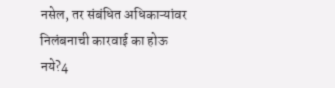नसेल, तर संबंधित अधिकाऱ्यांवर निलंबनाची कारवाई का होऊ नये?4